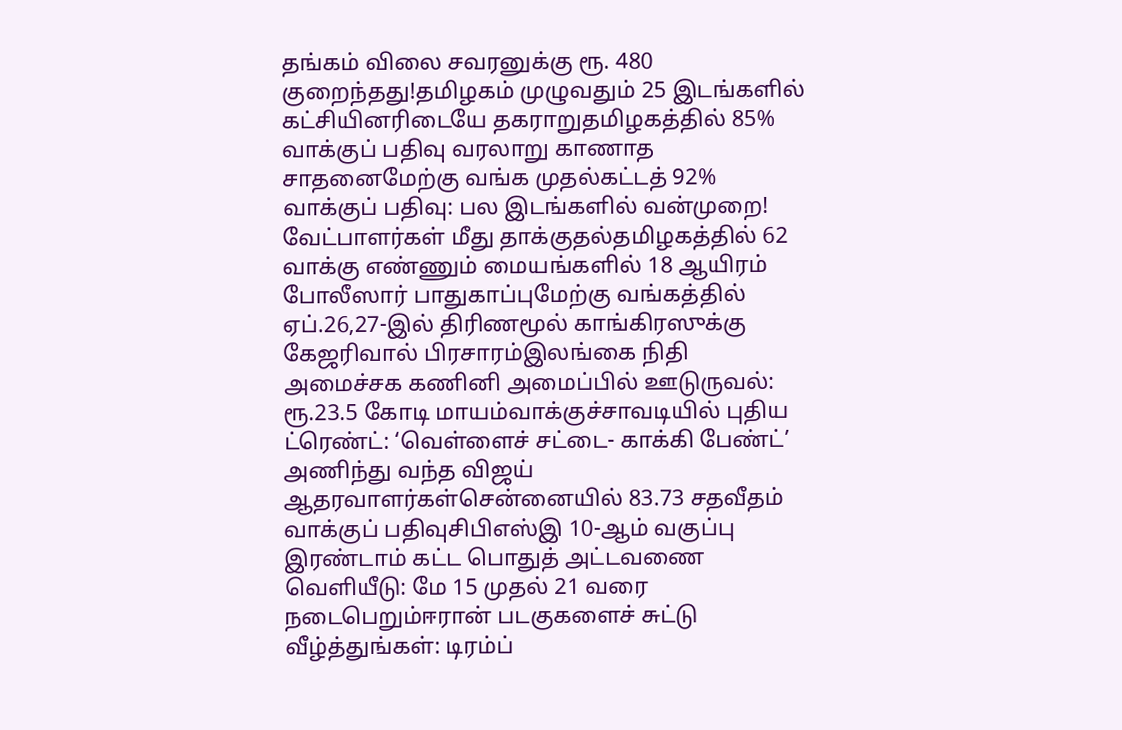தங்கம் விலை சவரனுக்கு ரூ. 480 குறைந்தது!தமிழகம் முழுவதும் 25 இடங்களில் கட்சியினரிடையே தகராறுதமிழகத்தில் 85% வாக்குப் பதிவு வரலாறு காணாத சாதனைமேற்கு வங்க முதல்கட்டத் 92% வாக்குப் பதிவு: பல இடங்களில் வன்முறை! வேட்பாளர்கள் மீது தாக்குதல்தமிழகத்தில் 62 வாக்கு எண்ணும் மையங்களில் 18 ஆயிரம் போலீஸார் பாதுகாப்புமேற்கு வங்கத்தில் ஏப்.26,27-இல் திரிணமூல் காங்கிரஸுக்கு கேஜரிவால் பிரசாரம்இலங்கை நிதி அமைச்சக கணினி அமைப்பில் ஊடுருவல்: ரூ.23.5 கோடி மாயம்வாக்குச்சாவடியில் புதிய ட்ரெண்ட்: ‘வெள்ளைச் சட்டை- காக்கி பேண்ட்’ அணிந்து வந்த விஜய் ஆதரவாளர்கள்சென்னையில் 83.73 சதவீதம் வாக்குப் பதிவுசிபிஎஸ்இ 10-ஆம் வகுப்பு இரண்டாம் கட்ட பொதுத் அட்டவணை வெளியீடு: மே 15 முதல் 21 வரை நடைபெறும்ஈரான் படகுகளைச் சுட்டு வீழ்த்துங்கள்: டிரம்ப்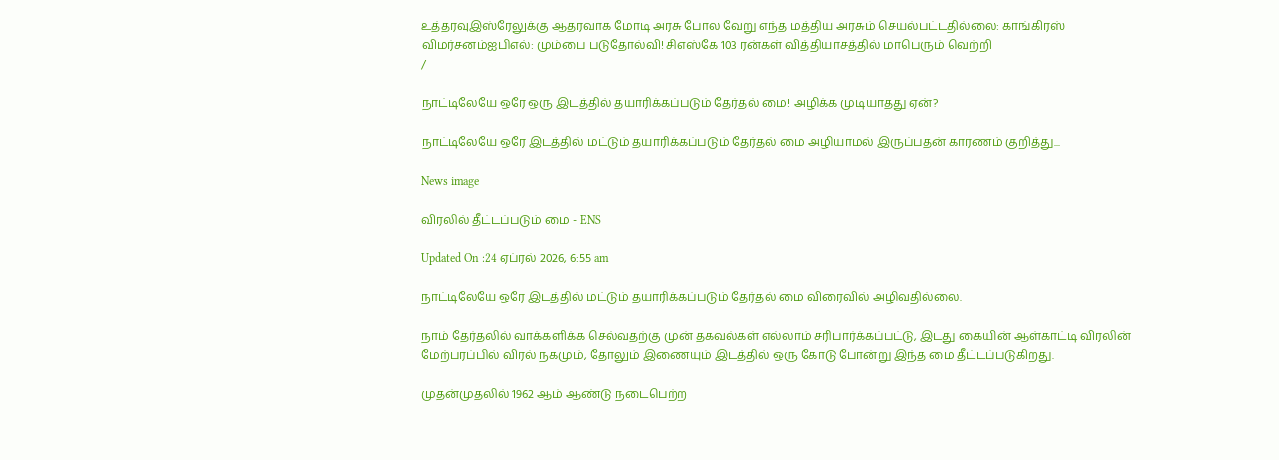உத்தரவுஇஸ்ரேலுக்கு ஆதரவாக மோடி அரசு போல வேறு எந்த மத்திய அரசும் செயல்பட்டதில்லை: காங்கிரஸ் விமர்சனம்ஐபிஎல்: மும்பை படுதோல்வி! சிஎஸ்கே 103 ரன்கள் வித்தியாசத்தில் மாபெரும் வெற்றி
/

நாட்டிலேயே ஒரே ஒரு இடத்தில் தயாரிக்கப்படும் தேர்தல் மை! அழிக்க முடியாதது ஏன்?

நாட்டிலேயே ஒரே இடத்தில் மட்டும் தயாரிக்கப்படும் தேர்தல் மை அழியாமல் இருப்பதன் காரணம் குறித்து...

News image

விரலில் தீட்டப்படும் மை - ENS

Updated On :24 ஏப்ரல் 2026, 6:55 am

நாட்டிலேயே ஒரே இடத்தில் மட்டும் தயாரிக்கப்படும் தேர்தல் மை விரைவில் அழிவதில்லை.

நாம் தேர்தலில் வாக்களிக்க செல்வதற்கு முன் தகவல்கள் எல்லாம் சரிபார்க்கப்பட்டு, இடது கையின் ஆள்காட்டி விரலின் மேற்பரப்பில் விரல் நகமும், தோலும் இணையும் இடத்தில் ஒரு கோடு போன்று இந்த மை தீட்டப்படுகிறது.

முதன்முதலில் 1962 ஆம் ஆண்டு நடைபெற்ற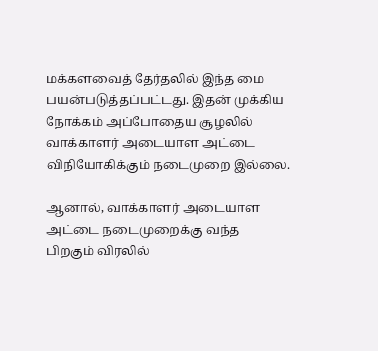மக்களவைத் தேர்தலில் இந்த மை பயன்படுத்தப்பட்டது. இதன் முக்கிய நோக்கம் அப்போதைய சூழலில் வாக்காளர் அடையாள அட்டை விநியோகிக்கும் நடைமுறை இல்லை.

ஆனால், வாக்காளர் அடையாள அட்டை நடைமுறைக்கு வந்த பிறகும் விரலில்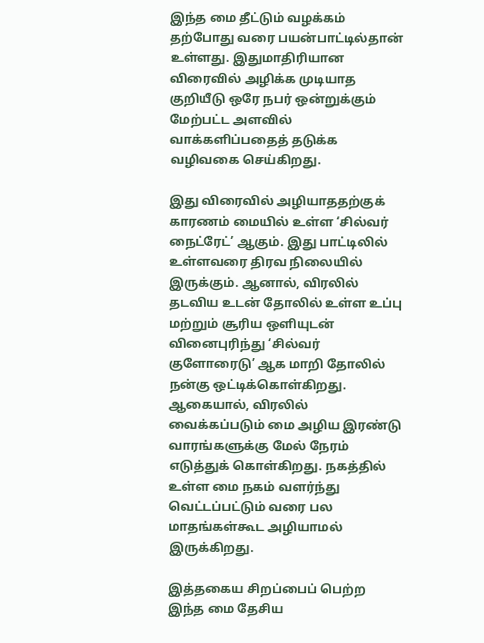இந்த மை தீட்டும் வழக்கம் தற்போது வரை பயன்பாட்டில்தான் உள்ளது. இதுமாதிரியான விரைவில் அழிக்க முடியாத குறியீடு ஒரே நபர் ஒன்றுக்கும் மேற்பட்ட அளவில் வாக்களிப்பதைத் தடுக்க வழிவகை செய்கிறது.

இது விரைவில் அழியாததற்குக் காரணம் மையில் உள்ள ‘சில்வர் நைட்ரேட்’ ஆகும். இது பாட்டிலில் உள்ளவரை திரவ நிலையில் இருக்கும். ஆனால், விரலில் தடவிய உடன் தோலில் உள்ள உப்பு மற்றும் சூரிய ஒளியுடன் வினைபுரிந்து ‘சில்வர் குளோரைடு’ ஆக மாறி தோலில் நன்கு ஒட்டிக்கொள்கிறது. ஆகையால், விரலில் வைக்கப்படும் மை அழிய இரண்டு வாரங்களுக்கு மேல் நேரம் எடுத்துக் கொள்கிறது. நகத்தில் உள்ள மை நகம் வளர்ந்து வெட்டப்பட்டும் வரை பல மாதங்கள்கூட அழியாமல் இருக்கிறது.

இத்தகைய சிறப்பைப் பெற்ற இந்த மை தேசிய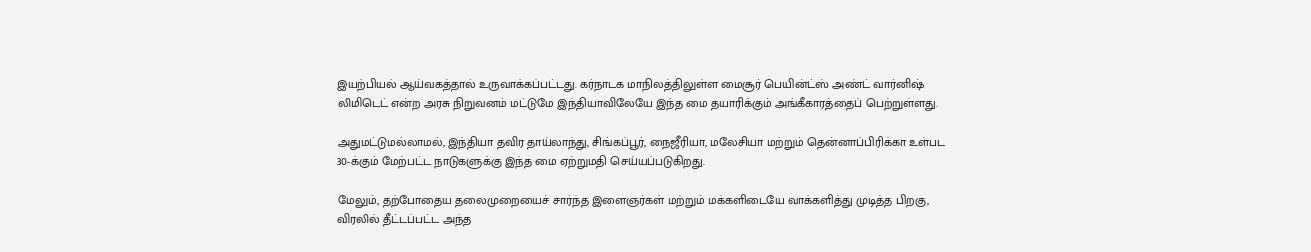இயற்பியல் ஆய்வகத்தால் உருவாக்கப்பட்டது. கர்நாடக மாநிலத்திலுள்ள மைசூர் பெயின்ட்ஸ் அண்ட் வார்னிஷ் லிமிடெட் என்ற அரசு நிறுவனம் மட்டுமே இந்தியாவிலேயே இந்த மை தயாரிக்கும் அங்கீகாரத்தைப் பெற்றுள்ளது.

அதுமட்டுமல்லாமல், இந்தியா தவிர தாய்லாந்து, சிங்கப்பூர், நைஜீரியா, மலேசியா மற்றும் தென்னாப்பிரிக்கா உள்பட 30-க்கும் மேற்பட்ட நாடுகளுக்கு இந்த மை ஏற்றுமதி செய்யப்படுகிறது.

மேலும், தற்போதைய தலைமுறையைச் சார்ந்த இளைஞர்கள் மற்றும் மக்களிடையே வாக்களித்து முடித்த பிறகு, விரலில் தீட்டப்பட்ட அந்த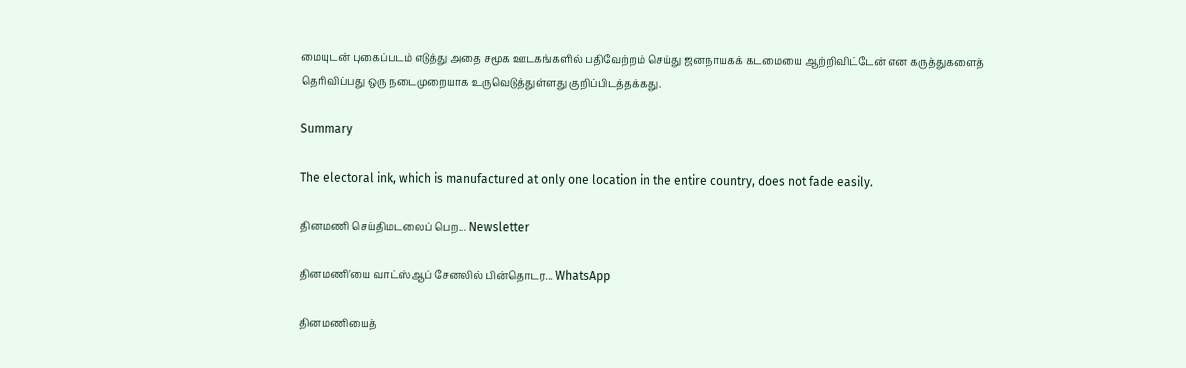மையுடன் புகைப்படம் எடுத்து அதை சமூக ஊடகங்களில் பதிவேற்றம் செய்து ஜனநாயகக் கடமையை ஆற்றிவிட்டேன் என கருத்துகளைத் தெரிவிப்பது ஒரு நடைமுறையாக உருவெடுத்துள்ளது குறிப்பிடத்தக்கது.

Summary

The electoral ink, which is manufactured at only one location in the entire country, does not fade easily.

தினமணி செய்திமடலைப் பெற... Newsletter

தினமணி'யை வாட்ஸ்ஆப் சேனலில் பின்தொடர... WhatsApp

தினமணியைத்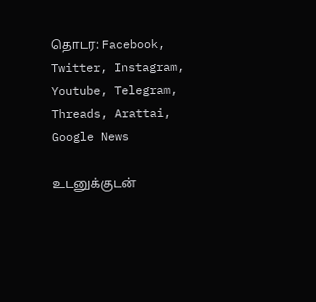தொடர: Facebook, Twitter, Instagram, Youtube, Telegram, Threads, Arattai, Google News

உடனுக்குடன்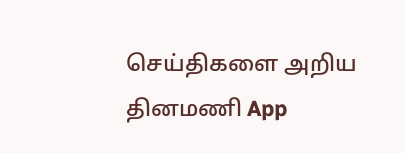செய்திகளை அறிய தினமணி App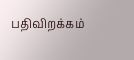பதிவிறக்கம்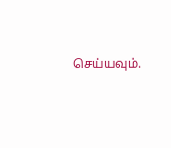செய்யவும்.